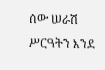ሰው ሠራሽ ሥርዓትን እንደ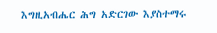እግዚአብሔር ሕግ አድርገው እያስተማሩ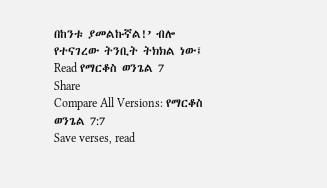በከንቱ ያመልኩኛል!’ ብሎ የተናገረው ትንቢት ትክክል ነው፤
Read የማርቆስ ወንጌል 7
Share
Compare All Versions: የማርቆስ ወንጌል 7:7
Save verses, read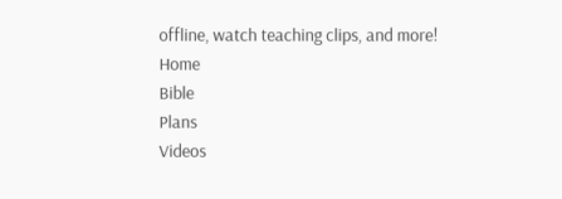offline, watch teaching clips, and more!
Home
Bible
Plans
Videos